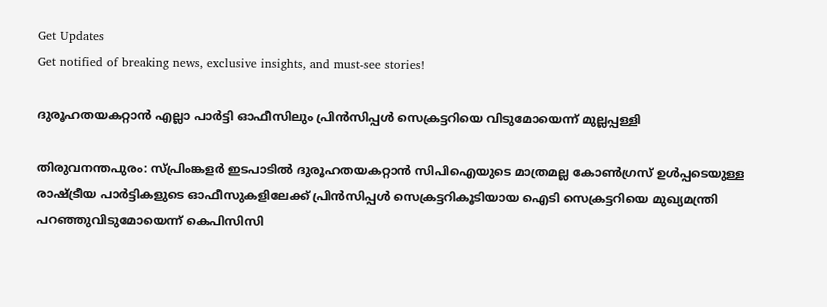Get Updates
Get notified of breaking news, exclusive insights, and must-see stories!

ദുരൂഹതയകറ്റാന്‍ എല്ലാ പാര്‍ട്ടി ഓഫീസിലും പ്രിന്‍സിപ്പള്‍ സെക്രട്ടറിയെ വിടുമോയെന്ന് മുല്ലപ്പള്ളി

തിരുവനന്തപുരം: സ്പ്രിംങ്കളര്‍ ഇടപാടില്‍ ദുരൂഹതയകറ്റാന്‍ സിപിഐയുടെ മാത്രമല്ല കോണ്‍ഗ്രസ് ഉള്‍പ്പടെയുള്ള രാഷ്ട്രീയ പാര്‍ട്ടികളുടെ ഓഫീസുകളിലേക്ക് പ്രിന്‍സിപ്പള്‍ സെക്രട്ടറികൂടിയായ ഐടി സെക്രട്ടറിയെ മുഖ്യമന്ത്രി പറഞ്ഞുവിടുമോയെന്ന് കെപിസിസി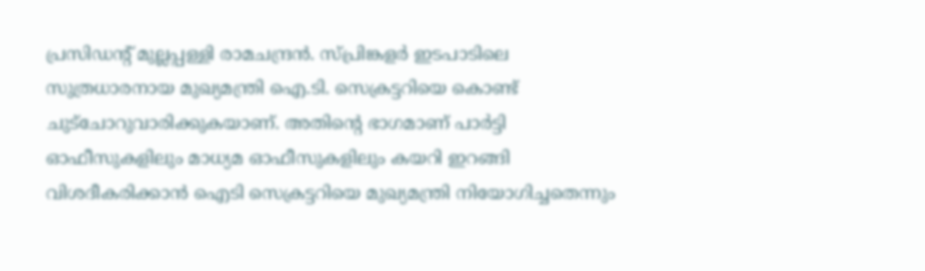പ്രസിഡന്‍റ് മുല്ലപ്പള്ളി രാമചന്ദ്രന്‍. സ്പ്രിങ്കളര്‍ ഇടപാടിലെ സുത്രധാരനായ മുഖ്യമന്ത്രി ഐ.ടി. സെക്രട്ടറിയെ കൊണ്ട് ചുട്‌ചോറുവാരിക്കുകയാണ്. അതിന്റെ ഭാഗമാണ് പാര്‍ട്ടി ഓഫീസുകളിലും മാധ്യമ ഓഫീസുകളിലും കയറി ഇറങ്ങി വിശദീകരിക്കാന്‍ ഐടി സെക്രട്ടറിയെ മുഖ്യമന്ത്രി നിയോഗിച്ചതെന്നും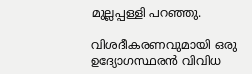മുല്ലപ്പള്ളി പറഞ്ഞു.

വിശദീകരണവുമായി ഒരു ഉദ്യോഗസ്ഥരന്‍ വിവിധ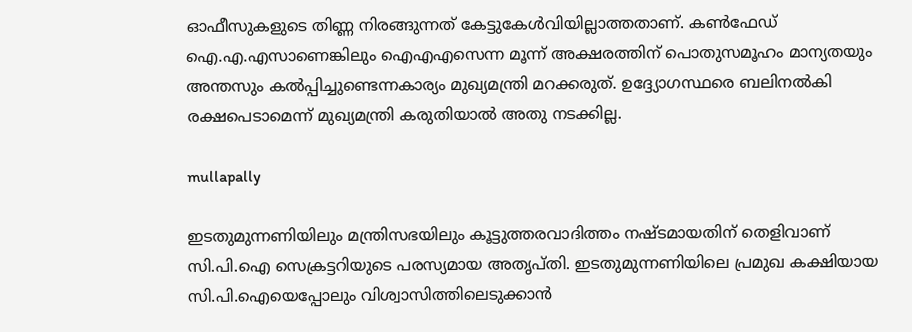ഓഫീസുകളുടെ തിണ്ണ നിരങ്ങുന്നത് കേട്ടുകേള്‍വിയില്ലാത്തതാണ്. കണ്‍ഫേഡ് ഐ.എ.എസാണെങ്കിലും ഐഎഎസെന്ന മൂന്ന് അക്ഷരത്തിന് പൊതുസമൂഹം മാന്യതയും അന്തസും കല്‍പ്പിച്ചുണ്ടെന്നകാര്യം മുഖ്യമന്ത്രി മറക്കരുത്. ഉദ്ദ്യോഗസ്ഥരെ ബലിനല്‍കി രക്ഷപെടാമെന്ന് മുഖ്യമന്ത്രി കരുതിയാല്‍ അതു നടക്കില്ല.

mullapally

ഇടതുമുന്നണിയിലും മന്ത്രിസഭയിലും കൂട്ടുത്തരവാദിത്തം നഷ്ടമായതിന് തെളിവാണ് സി.പി.ഐ സെക്രട്ടറിയുടെ പരസ്യമായ അതൃപ്തി. ഇടതുമുന്നണിയിലെ പ്രമുഖ കക്ഷിയായ സി.പി.ഐയെപ്പോലും വിശ്വാസിത്തിലെടുക്കാന്‍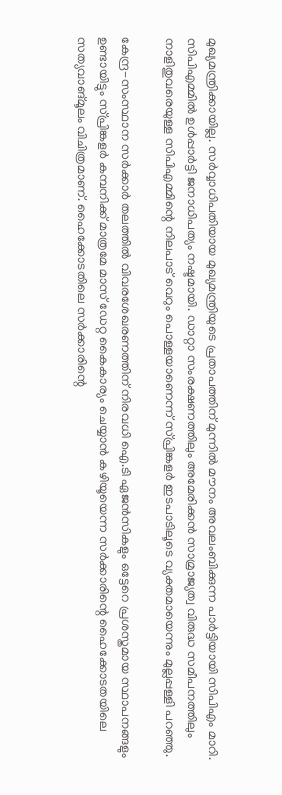മുഖ്യമന്ത്രിക്കായില്ല. സര്‍വ്വാധിപതിയായ മുഖ്യമന്ത്രിയുടെ പ്രതാപത്തിന് മുന്നില്‍ മൗനം അവലംബിക്കുന്ന പാര്‍ട്ടിയായി സിപിഎം മാറി. സിപിഎമ്മില്‍ ഉള്‍പ്പാര്‍ട്ടി ജനാധിപത്യം നഷ്ടമായി. ഡാറ്റാ സംരക്ഷണത്തിലും അമേരിക്കന്‍ സാമ്രാജ്യത്വ വിരുദ്ധ സമീപനത്തിലും നാളിതുവരെയുള്ള സിപിഎമ്മിന്റെ നിലപാട് വെറും പൊള്ളയാണെന്ന് സ്പ്രിങ്കളര്‍ ഇടപാടിലൂടെ വ്യക്തമായെന്നും മുല്ലപ്പള്ളി പറഞ്ഞു.

കേന്ദ്ര-സംസ്ഥാന സര്‍ക്കാര്‍ തലത്തില്‍ വിവരശേഖരണത്തിന് നിരവധി ഐ.ടി ഏജന്‍സികളും ഒട്ടേറെ പ്രശസ്തമായ സ്ഥാപനങ്ങളും ഉണ്ടായിട്ടും സ്പ്രിങ്കളര്‍ കമ്പനിക്ക് മാത്രമേ മാസ് ഡേറ്റ കൈകാര്യം ചെയ്യാന്‍ കഴിയൂയെന്ന സര്‍ക്കാരിന്റെ ഹൈക്കോടതയിലെ സത്യവാങ്മൂലം വിചിത്രമാണ്. ഹൈക്കോടതിലെ സര്‍ക്കാരിന്റെ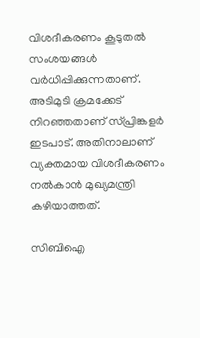വിശദീകരണം കൂടുതല്‍ സംശയങ്ങള്‍ വര്‍ധിപ്പിക്കുന്നതാണ്. അടിമുടി ക്രമക്കേട് നിറഞ്ഞതാണ് സ്പ്രിങ്കളര്‍ ഇടപാട്. അതിനാലാണ് വ്യക്തമായ വിശദീകരണം നല്‍കാന്‍ മുഖ്യമന്ത്രി കഴിയാത്തത്.

സിബിഐ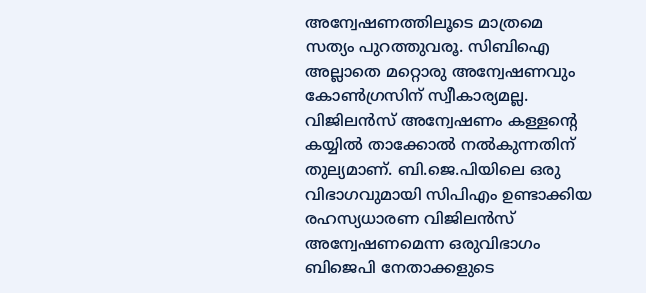അന്വേഷണത്തിലൂടെ മാത്രമെ സത്യം പുറത്തുവരൂ. സിബിഐ അല്ലാതെ മറ്റൊരു അന്വേഷണവും കോണ്‍ഗ്രസിന് സ്വീകാര്യമല്ല. വിജിലന്‍സ് അന്വേഷണം കള്ളന്റെ കയ്യില്‍ താക്കോല്‍ നല്‍കുന്നതിന് തുല്യമാണ്. ബി.ജെ.പിയിലെ ഒരു വിഭാഗവുമായി സിപിഎം ഉണ്ടാക്കിയ രഹസ്യധാരണ വിജിലന്‍സ് അന്വേഷണമെന്ന ഒരുവിഭാഗം ബിജെപി നേതാക്കളുടെ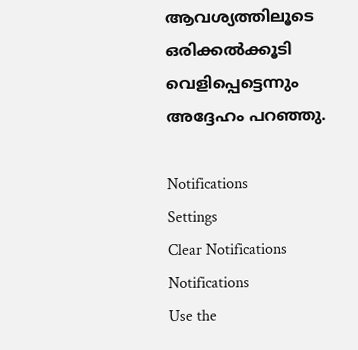ആവശ്യത്തിലൂടെ ഒരിക്കല്‍ക്കൂടി വെളിപ്പെട്ടെന്നും അദ്ദേഹം പറഞ്ഞു.

Notifications
Settings
Clear Notifications
Notifications
Use the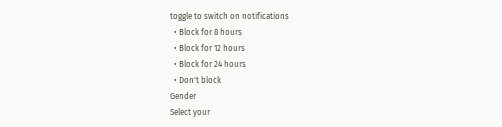toggle to switch on notifications
  • Block for 8 hours
  • Block for 12 hours
  • Block for 24 hours
  • Don't block
Gender
Select your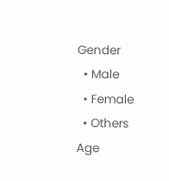Gender
  • Male
  • Female
  • Others
Age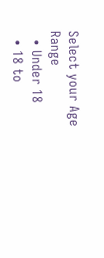Select your Age Range
  • Under 18
  • 18 to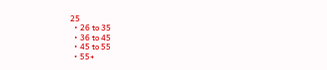25
  • 26 to 35
  • 36 to 45
  • 45 to 55
  • 55+